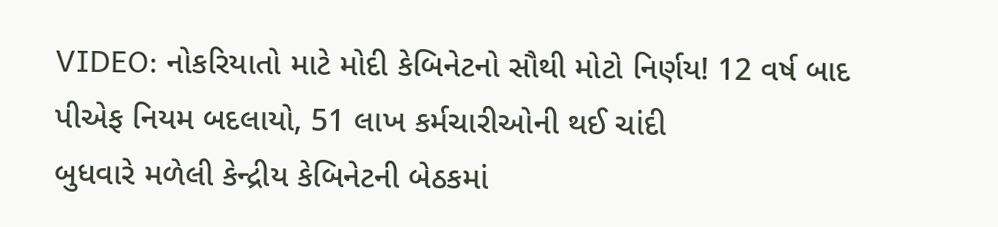VIDEO: નોકરિયાતો માટે મોદી કેબિનેટનો સૌથી મોટો નિર્ણય! 12 વર્ષ બાદ પીએફ નિયમ બદલાયો, 51 લાખ કર્મચારીઓની થઈ ચાંદી
બુધવારે મળેલી કેન્દ્રીય કેબિનેટની બેઠકમાં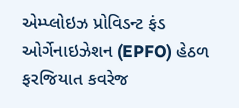એમ્પ્લોઇઝ પ્રોવિડન્ટ ફંડ ઓર્ગેનાઇઝેશન (EPFO) હેઠળ ફરજિયાત કવરેજ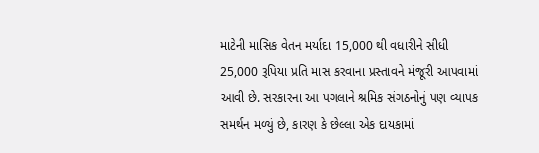માટેની માસિક વેતન મર્યાદા 15,000 થી વધારીને સીધી 25,000 રૂપિયા પ્રતિ માસ કરવાના પ્રસ્તાવને મંજૂરી આપવામાં આવી છે. સરકારના આ પગલાને શ્રમિક સંગઠનોનું પણ વ્યાપક સમર્થન મળ્યું છે, કારણ કે છેલ્લા એક દાયકામાં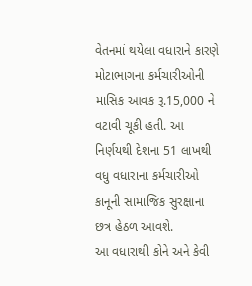વેતનમાં થયેલા વધારાને કારણે મોટાભાગના કર્મચારીઓની માસિક આવક રૂ.15,000 ને વટાવી ચૂકી હતી. આ નિર્ણયથી દેશના 51 લાખથી વધુ વધારાના કર્મચારીઓ કાનૂની સામાજિક સુરક્ષાના છત્ર હેઠળ આવશે.
આ વધારાથી કોને અને કેવી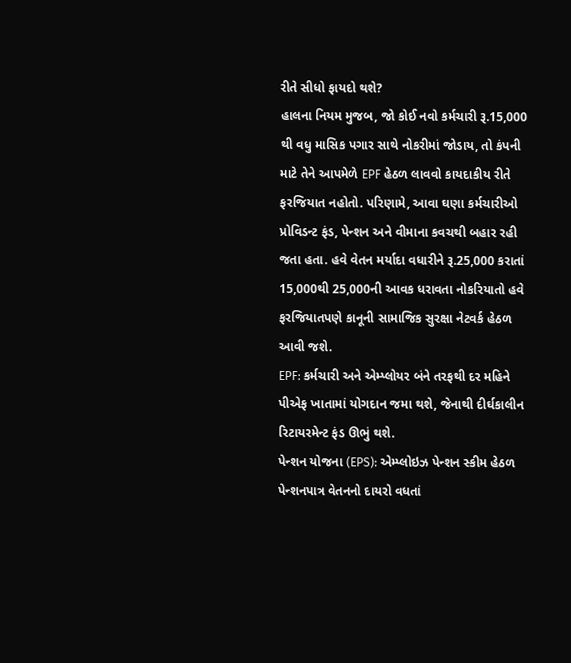રીતે સીધો ફાયદો થશે?
હાલના નિયમ મુજબ, જો કોઈ નવો કર્મચારી રૂ.15,000 થી વધુ માસિક પગાર સાથે નોકરીમાં જોડાય, તો કંપની માટે તેને આપમેળે EPF હેઠળ લાવવો કાયદાકીય રીતે ફરજિયાત નહોતો. પરિણામે, આવા ઘણા કર્મચારીઓ પ્રોવિડન્ટ ફંડ, પેન્શન અને વીમાના કવચથી બહાર રહી જતા હતા. હવે વેતન મર્યાદા વધારીને રૂ.25,000 કરાતાં 15,000થી 25,000ની આવક ધરાવતા નોકરિયાતો હવે ફરજિયાતપણે કાનૂની સામાજિક સુરક્ષા નેટવર્ક હેઠળ આવી જશે.
EPF: કર્મચારી અને એમ્પ્લોયર બંને તરફથી દર મહિને પીએફ ખાતામાં યોગદાન જમા થશે, જેનાથી દીર્ઘકાલીન રિટાયરમેન્ટ ફંડ ઊભું થશે.
પેન્શન યોજના (EPS): એમ્પ્લોઇઝ પેન્શન સ્કીમ હેઠળ પેન્શનપાત્ર વેતનનો દાયરો વધતાં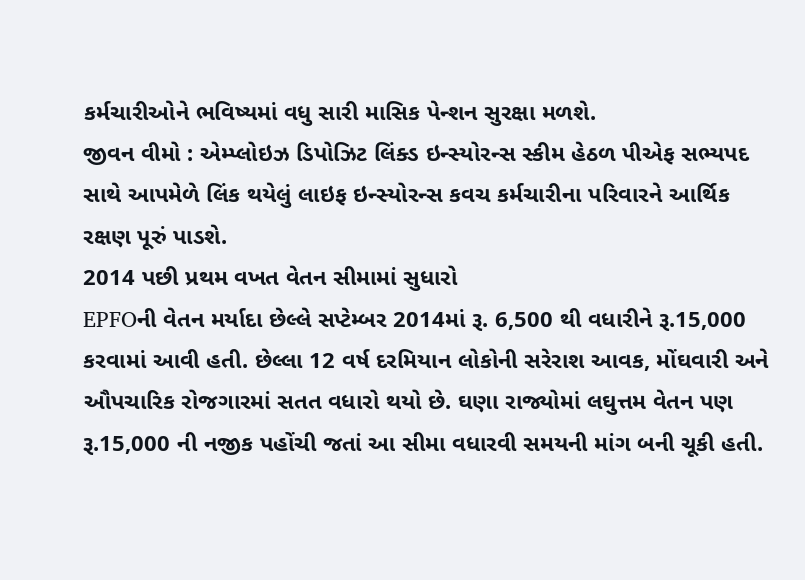કર્મચારીઓને ભવિષ્યમાં વધુ સારી માસિક પેન્શન સુરક્ષા મળશે.
જીવન વીમો : એમ્પ્લોઇઝ ડિપોઝિટ લિંક્ડ ઇન્સ્યોરન્સ સ્કીમ હેઠળ પીએફ સભ્યપદ સાથે આપમેળે લિંક થયેલું લાઇફ ઇન્સ્યોરન્સ કવચ કર્મચારીના પરિવારને આર્થિક રક્ષણ પૂરું પાડશે.
2014 પછી પ્રથમ વખત વેતન સીમામાં સુધારો
EPFOની વેતન મર્યાદા છેલ્લે સપ્ટેમ્બર 2014માં રૂ. 6,500 થી વધારીને રૂ.15,000 કરવામાં આવી હતી. છેલ્લા 12 વર્ષ દરમિયાન લોકોની સરેરાશ આવક, મોંઘવારી અને ઔપચારિક રોજગારમાં સતત વધારો થયો છે. ઘણા રાજ્યોમાં લઘુત્તમ વેતન પણ રૂ.15,000 ની નજીક પહોંચી જતાં આ સીમા વધારવી સમયની માંગ બની ચૂકી હતી.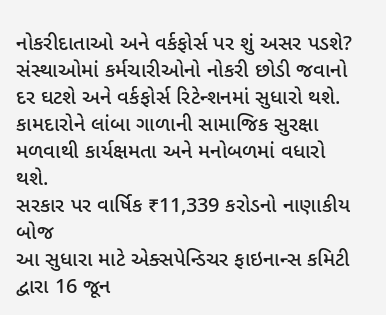નોકરીદાતાઓ અને વર્કફોર્સ પર શું અસર પડશે?
સંસ્થાઓમાં કર્મચારીઓનો નોકરી છોડી જવાનો દર ઘટશે અને વર્કફોર્સ રિટેન્શનમાં સુધારો થશે.
કામદારોને લાંબા ગાળાની સામાજિક સુરક્ષા મળવાથી કાર્યક્ષમતા અને મનોબળમાં વધારો થશે.
સરકાર પર વાર્ષિક ₹11,339 કરોડનો નાણાકીય બોજ
આ સુધારા માટે એક્સપેન્ડિચર ફાઇનાન્સ કમિટી દ્વારા 16 જૂન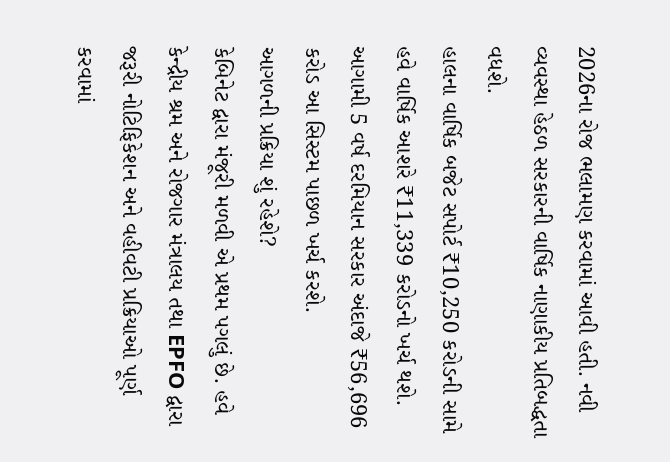2026ના રોજ ભલામણ કરવામાં આવી હતી. નવી વ્યવસ્થા હેઠળ સરકારની વાર્ષિક નાણાકીય પ્રતિબદ્ધતા વધશે.
હાલના વાર્ષિક બજેટ સપોર્ટ ₹10,250 કરોડની સામે હવે વાર્ષિક આશરે ₹11,339 કરોડનો ખર્ચ થશે.
આગામી 5 વર્ષ દરમિયાન સરકાર અંદાજે ₹56,696 કરોડ આ સિસ્ટમ પાછળ ખર્ચ કરશે.
આગળની પ્રક્રિયા શું રહેશે?
કેબિનેટ દ્વારા મંજૂરી મળવી એ પ્રથમ પગલું છે. હવે કેન્દ્રીય શ્રમ અને રોજગાર મંત્રાલય તથા EPFO દ્વારા જરૂરી નોટિફિકેશન અને વહીવટી પ્રક્રિયાઓ પૂર્ણ કરવામાં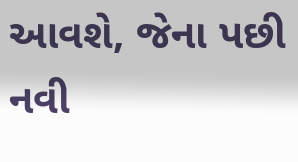આવશે, જેના પછી નવી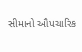સીમાનો ઔપચારિક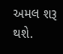અમલ શરૂ થશે.